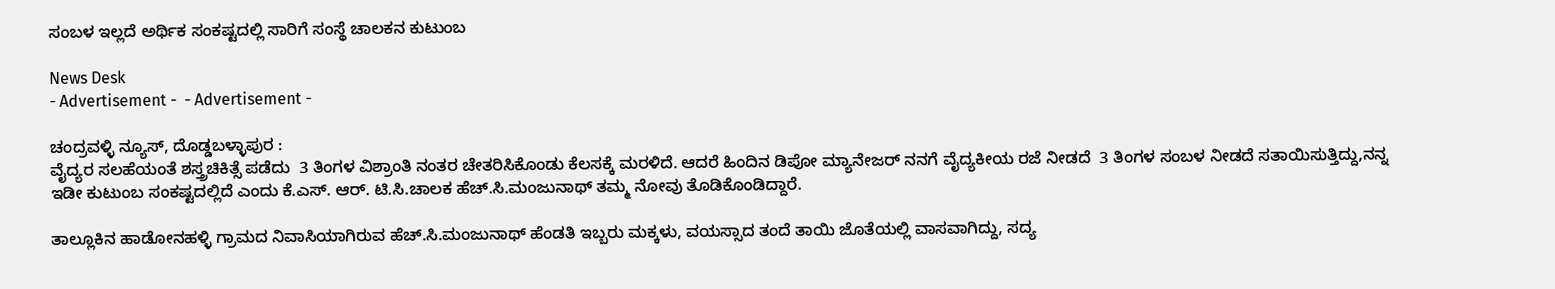ಸಂಬಳ ಇಲ್ಲದೆ ಅರ್ಥಿಕ ಸಂಕಷ್ಟದಲ್ಲಿ ಸಾರಿಗೆ ಸಂಸ್ಥೆ ಚಾಲಕನ ಕುಟುಂಬ

News Desk
- Advertisement -  - Advertisement -

ಚಂದ್ರವಳ್ಳಿ ನ್ಯೂಸ್, ದೊಡ್ಡಬಳ್ಳಾಪುರ :
ವೈದ್ಯರ ಸಲಹೆಯಂತೆ ಶಸ್ತ್ರಚಿಕಿತ್ಸೆ ಪಡೆದು  3 ತಿಂಗಳ ವಿಶ್ರಾಂತಿ ನಂತರ ಚೇತರಿಸಿಕೊಂಡು ಕೆಲಸಕ್ಕೆ ಮರಳಿದೆ. ಆದರೆ ಹಿಂದಿನ ಡಿಪೋ ಮ್ಯಾನೇಜರ್ ನನಗೆ ವೈದ್ಯಕೀಯ ರಜೆ ನೀಡದೆ  3 ತಿಂಗಳ ಸಂಬಳ ನೀಡದೆ ಸತಾಯಿಸುತ್ತಿದ್ದು,ನನ್ನ ಇಡೀ ಕುಟುಂಬ ಸಂಕಷ್ಟದಲ್ಲಿದೆ ಎಂದು ಕೆ.ಎಸ್. ಆರ್. ಟಿ.ಸಿ.ಚಾಲಕ ಹೆಚ್.ಸಿ.ಮಂಜುನಾಥ್ ತಮ್ಮ ನೋವು ತೊಡಿಕೊಂಡಿದ್ದಾರೆ.

ತಾಲ್ಲೂಕಿನ ಹಾಡೋನಹಳ್ಳಿ ಗ್ರಾಮದ ನಿವಾಸಿಯಾಗಿರುವ ಹೆಚ್.ಸಿ.ಮಂಜುನಾಥ್ ಹೆಂಡತಿ ಇಬ್ಬರು ಮಕ್ಕಳು, ವಯಸ್ಸಾದ ತಂದೆ ತಾಯಿ ಜೊತೆಯಲ್ಲಿ ವಾಸವಾಗಿದ್ದು, ಸದ್ಯ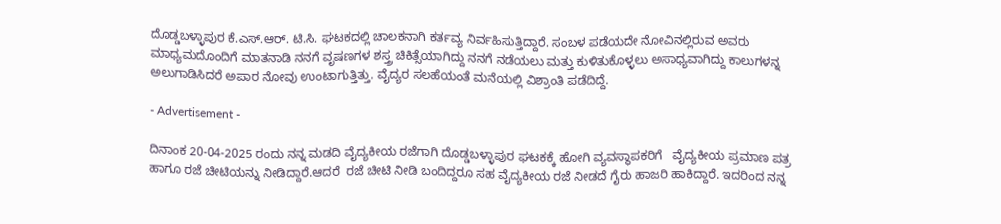ದೊಡ್ಡಬಳ್ಳಾಪುರ ಕೆ.ಎಸ್.ಆರ್. ಟಿ.ಸಿ. ಘಟಕದಲ್ಲಿ ಚಾಲಕನಾಗಿ ಕರ್ತವ್ಯ ನಿರ್ವಹಿಸುತ್ತಿದ್ದಾರೆ. ಸಂಬಳ ಪಡೆಯದೇ ನೋವಿನಲ್ಲಿರುವ ಅವರು ಮಾಧ್ಯಮದೊಂದಿಗೆ ಮಾತನಾಡಿ ನನಗೆ ವೃಷಣಗಳ ಶಸ್ತ್ರ ಚಿಕಿತ್ಸೆಯಾಗಿದ್ದು ನನಗೆ ನಡೆಯಲು ಮತ್ತು ಕುಳಿತುಕೊಳ್ಳಲು ಅಸಾಧ್ಯವಾಗಿದ್ದು ಕಾಲುಗಳನ್ನ ಅಲುಗಾಡಿಸಿದರೆ ಅಪಾರ ನೋವು ಉಂಟಾಗುತ್ತಿತ್ತು. ವೈದ್ಯರ ಸಲಹೆಯಂತೆ ಮನೆಯಲ್ಲಿ ವಿಶ್ರಾಂತಿ ಪಡೆದಿದ್ದೆ.

- Advertisement -

ದಿನಾಂಕ 20-04-2025 ರಂದು ನನ್ನ ಮಡದಿ ವೈದ್ಯಕೀಯ ರಜೆಗಾಗಿ ದೊಡ್ಡಬಳ್ಳಾಪುರ ಘಟಕಕ್ಕೆ ಹೋಗಿ ವ್ಯವಸ್ಥಾಪಕರಿಗೆ   ವೈದ್ಯಕೀಯ ಪ್ರಮಾಣ ಪತ್ರ ಹಾಗೂ ರಜೆ ಚೀಟಿಯನ್ನು ನೀಡಿದ್ದಾರೆ.ಆದರೆ  ರಜೆ ಚೀಟಿ ನೀಡಿ ಬಂದಿದ್ದರೂ ಸಹ ವೈದ್ಯಕೀಯ ರಜೆ ನೀಡದೆ ಗೈರು ಹಾಜರಿ ಹಾಕಿದ್ದಾರೆ. ಇದರಿಂದ ನನ್ನ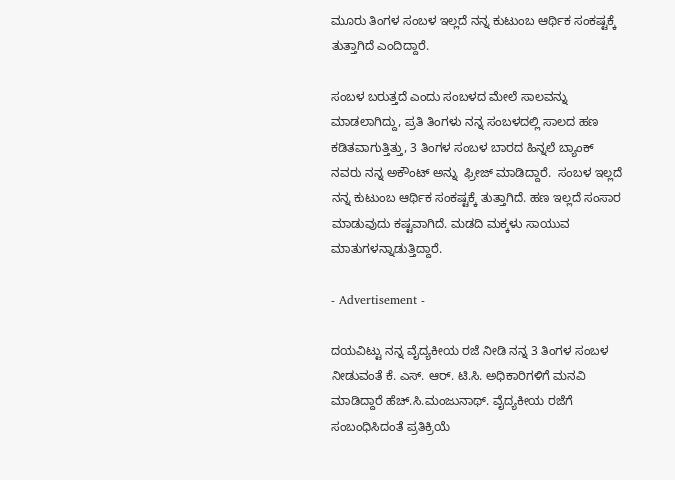ಮೂರು ತಿಂಗಳ ಸಂಬಳ ಇಲ್ಲದೆ ನನ್ನ ಕುಟುಂಬ ಆರ್ಥಿಕ ಸಂಕಷ್ಟಕ್ಕೆ ತುತ್ತಾಗಿದೆ ಎಂದಿದ್ದಾರೆ.

ಸಂಬಳ ಬರುತ್ತದೆ ಎಂದು ಸಂಬಳದ ಮೇಲೆ ಸಾಲವನ್ನು ಮಾಡಲಾಗಿದ್ದು, ಪ್ರತಿ ತಿಂಗಳು ನನ್ನ ಸಂಬಳದಲ್ಲಿ ಸಾಲದ ಹಣ ಕಡಿತವಾಗುತ್ತಿತ್ತು, 3 ತಿಂಗಳ ಸಂಬಳ ಬಾರದ ಹಿನ್ನಲೆ ಬ್ಯಾಂಕ್ ನವರು ನನ್ನ ಅಕೌಂಟ್ ಅನ್ನು  ಫ್ರೀಜ್ ಮಾಡಿದ್ದಾರೆ.  ಸಂಬಳ ಇಲ್ಲದೆ ನನ್ನ ಕುಟುಂಬ ಆರ್ಥಿಕ ಸಂಕಷ್ಟಕ್ಕೆ ತುತ್ತಾಗಿದೆ. ಹಣ ಇಲ್ಲದೆ ಸಂಸಾರ ಮಾಡುವುದು ಕಷ್ಟವಾಗಿದೆ. ಮಡದಿ ಮಕ್ಕಳು ಸಾಯುವ ಮಾತುಗಳನ್ನಾಡುತ್ತಿದ್ದಾರೆ.

- Advertisement -

ದಯವಿಟ್ಟು ನನ್ನ ವೈದ್ಯಕೀಯ ರಜೆ ನೀಡಿ ನನ್ನ 3 ತಿಂಗಳ ಸಂಬಳ ನೀಡುವಂತೆ ಕೆ. ಎಸ್. ಆರ್. ಟಿ.ಸಿ. ಅಧಿಕಾರಿಗಳಿಗೆ ಮನವಿ ಮಾಡಿದ್ದಾರೆ ಹೆಚ್.ಸಿ.ಮಂಜುನಾಥ್. ವೈದ್ಯಕೀಯ ರಜೆಗೆ ಸಂಬಂಧಿಸಿದಂತೆ ಪ್ರತಿಕ್ರಿಯೆ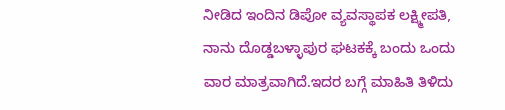ನೀಡಿದ ಇಂದಿನ ಡಿಪೋ ವ್ಯವಸ್ಥಾಪಕ ಲಕ್ಷ್ಮೀಪತಿ, ನಾನು ದೊಡ್ಡಬಳ್ಳಾಪುರ ಘಟಕಕ್ಕೆ ಬಂದು ಒಂದು ವಾರ ಮಾತ್ರವಾಗಿದೆ.ಇದರ ಬಗ್ಗೆ ಮಾಹಿತಿ ತಿಳಿದು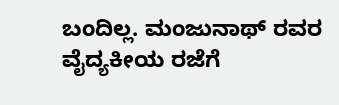ಬಂದಿಲ್ಲ. ಮಂಜುನಾಥ್ ರವರ ವೈದ್ಯಕೀಯ ರಜೆಗೆ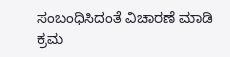ಸಂಬಂಧಿಸಿದಂತೆ ವಿಚಾರಣೆ ಮಾಡಿ ಕ್ರಮ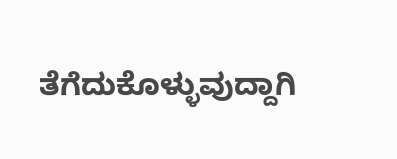ತೆಗೆದುಕೊಳ್ಳುವುದ್ದಾಗಿ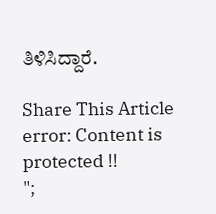ತಿಳಿಸಿದ್ದಾರೆ.

Share This Article
error: Content is protected !!
";